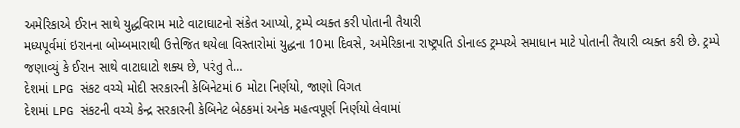અમેરિકાએ ઈરાન સાથે યુદ્ધવિરામ માટે વાટાઘાટનો સંકેત આપ્યો, ટ્રમ્પે વ્યક્ત કરી પોતાની તૈયારી
મધ્યપૂર્વમાં ઇરાનના બોમ્બમારાથી ઉત્તેજિત થયેલા વિસ્તારોમાં યુદ્ધના 10મા દિવસે, અમેરિકાના રાષ્ટ્રપતિ ડોનાલ્ડ ટ્રમ્પએ સમાધાન માટે પોતાની તૈયારી વ્યક્ત કરી છે. ટ્રમ્પે જણાવ્યું કે ઈરાન સાથે વાટાઘાટો શક્ય છે, પરંતુ તે…
દેશમાં LPG સંકટ વચ્ચે મોદી સરકારની કેબિનેટમાં 6 મોટા નિર્ણયો, જાણો વિગત
દેશમાં LPG સંકટની વચ્ચે કેન્દ્ર સરકારની કેબિનેટ બેઠકમાં અનેક મહત્વપૂર્ણ નિર્ણયો લેવામાં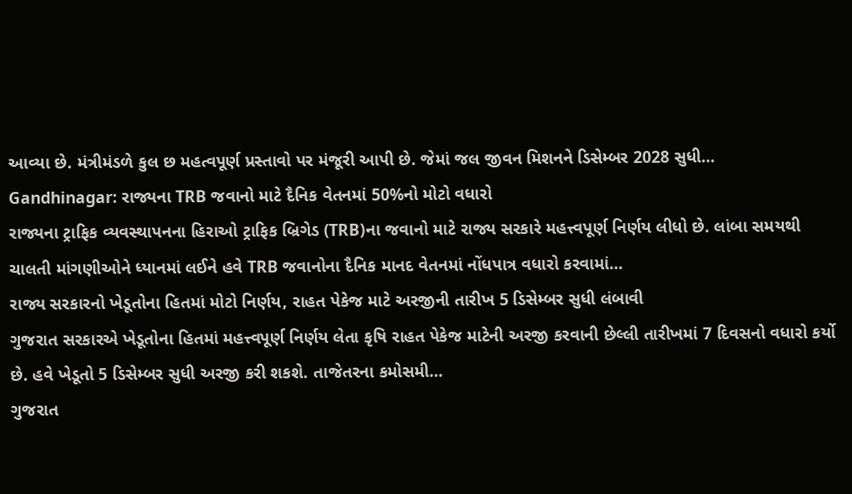આવ્યા છે. મંત્રીમંડળે કુલ છ મહત્વપૂર્ણ પ્રસ્તાવો પર મંજૂરી આપી છે. જેમાં જલ જીવન મિશનને ડિસેમ્બર 2028 સુધી…
Gandhinagar: રાજ્યના TRB જવાનો માટે દૈનિક વેતનમાં 50%નો મોટો વધારો
રાજ્યના ટ્રાફિક વ્યવસ્થાપનના હિરાઓ ટ્રાફિક બ્રિગેડ (TRB)ના જવાનો માટે રાજ્ય સરકારે મહત્ત્વપૂર્ણ નિર્ણય લીધો છે. લાંબા સમયથી ચાલતી માંગણીઓને ધ્યાનમાં લઈને હવે TRB જવાનોના દૈનિક માનદ વેતનમાં નોંધપાત્ર વધારો કરવામાં…
રાજ્ય સરકારનો ખેડૂતોના હિતમાં મોટો નિર્ણય, રાહત પેકેજ માટે અરજીની તારીખ 5 ડિસેમ્બર સુધી લંબાવી
ગુજરાત સરકારએ ખેડૂતોના હિતમાં મહત્ત્વપૂર્ણ નિર્ણય લેતા કૃષિ રાહત પેકેજ માટેની અરજી કરવાની છેલ્લી તારીખમાં 7 દિવસનો વધારો કર્યો છે. હવે ખેડૂતો 5 ડિસેમ્બર સુધી અરજી કરી શકશે. તાજેતરના કમોસમી…
ગુજરાત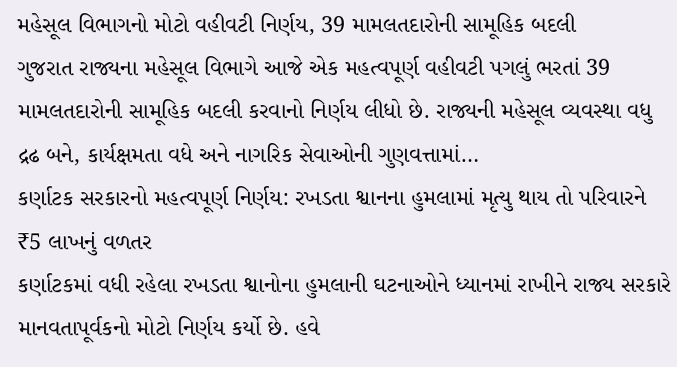મહેસૂલ વિભાગનો મોટો વહીવટી નિર્ણય, 39 મામલતદારોની સામૂહિક બદલી
ગુજરાત રાજ્યના મહેસૂલ વિભાગે આજે એક મહત્વપૂર્ણ વહીવટી પગલું ભરતાં 39 મામલતદારોની સામૂહિક બદલી કરવાનો નિર્ણય લીધો છે. રાજ્યની મહેસૂલ વ્યવસ્થા વધુ દ્રઢ બને, કાર્યક્ષમતા વધે અને નાગરિક સેવાઓની ગુણવત્તામાં…
કર્ણાટક સરકારનો મહત્વપૂર્ણ નિર્ણય: રખડતા શ્વાનના હુમલામાં મૃત્યુ થાય તો પરિવારને ₹5 લાખનું વળતર
કર્ણાટકમાં વધી રહેલા રખડતા શ્વાનોના હુમલાની ઘટનાઓને ધ્યાનમાં રાખીને રાજ્ય સરકારે માનવતાપૂર્વકનો મોટો નિર્ણય કર્યો છે. હવે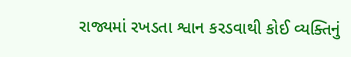રાજ્યમાં રખડતા શ્વાન કરડવાથી કોઈ વ્યક્તિનું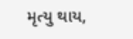મૃત્યુ થાય,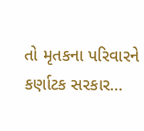તો મૃતકના પરિવારને કર્ણાટક સરકાર…